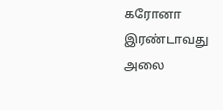கரோனா இரண்டாவது அலை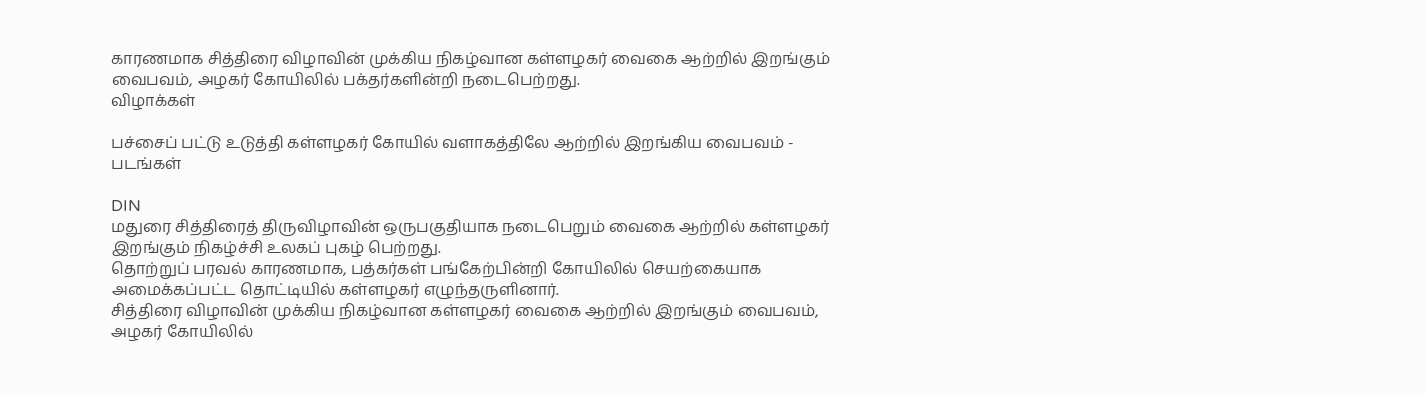காரணமாக சித்திரை விழாவின் முக்கிய நிகழ்வான கள்ளழகர் வைகை ஆற்றில் இறங்கும் வைபவம், அழகர் கோயிலில் பக்தர்களின்றி நடைபெற்றது.
விழாக்கள்

பச்சைப் பட்டு உடுத்தி கள்ளழகர் கோயில் வளாகத்திலே ஆற்றில் இறங்கிய வைபவம் - படங்கள்

DIN
மதுரை சித்திரைத் திருவிழாவின் ஒருபகுதியாக நடைபெறும் வைகை ஆற்றில் கள்ளழகர் இறங்கும் நிகழ்ச்சி உலகப் புகழ் பெற்றது.
தொற்றுப் பரவல் காரணமாக, பத்கர்கள் பங்கேற்பின்றி கோயிலில் செயற்கையாக அமைக்கப்பட்ட தொட்டியில் கள்ளழகர் எழுந்தருளினார்.
சித்திரை விழாவின் முக்கிய நிகழ்வான கள்ளழகர் வைகை ஆற்றில் இறங்கும் வைபவம், அழகர் கோயிலில்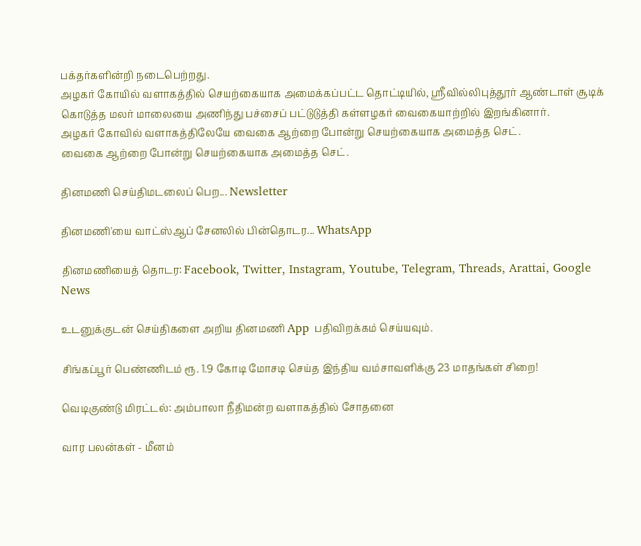பக்தர்களின்றி நடைபெற்றது.
அழகர் கோயில் வளாகத்தில் செயற்கையாக அமைக்கப்பட்ட தொட்டியில், ஸ்ரீவில்லிபுத்தூர் ஆண்டாள் சூடிக் கொடுத்த மலர் மாலையை அணிந்து பச்சைப் பட்டுடுத்தி கள்ளழகர் வைகையாற்றில் இறங்கினார்.
அழகர் கோவில் வளாகத்திலேயே வைகை ஆற்றை போன்று செயற்கையாக அமைத்த செட்.
வைகை ஆற்றை போன்று செயற்கையாக அமைத்த செட்.

தினமணி செய்திமடலைப் பெற... Newsletter

தினமணி'யை வாட்ஸ்ஆப் சேனலில் பின்தொடர... WhatsApp

தினமணியைத் தொடர: Facebook, Twitter, Instagram, Youtube, Telegram, Threads, Arattai, Google News

உடனுக்குடன் செய்திகளை அறிய தினமணி App பதிவிறக்கம் செய்யவும்.

சிங்கப்பூர் பெண்ணிடம் ரூ. 1.9 கோடி மோசடி செய்த இந்திய வம்சாவளிக்கு 23 மாதங்கள் சிறை!

வெடிகுண்டு மிரட்டல்: அம்பாலா நீதிமன்ற வளாகத்தில் சோதனை

வார பலன்கள் - மீனம்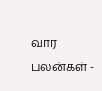வார பலன்கள் -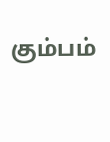கும்பம்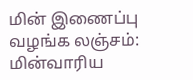மின் இணைப்பு வழங்க லஞ்சம்: மின்வாரிய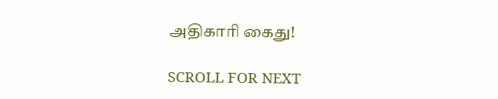அதிகாரி கைது!

SCROLL FOR NEXT